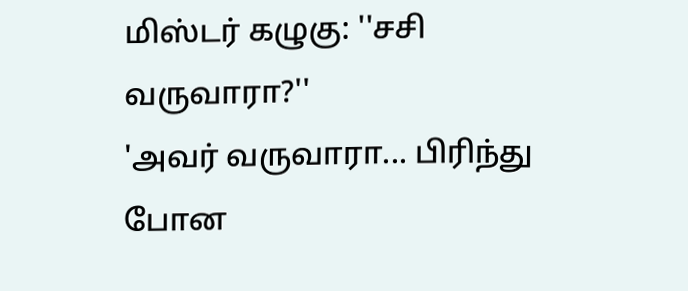மிஸ்டர் கழுகு: ''சசி வருவாரா?''
'அவர் வருவாரா... பிரிந்து போன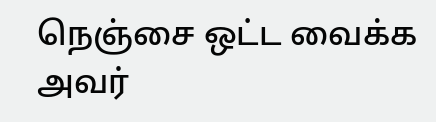நெஞ்சை ஒட்ட வைக்க அவர்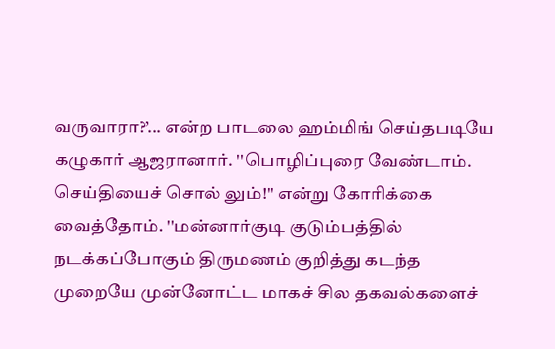வருவாரா?’... என்ற பாடலை ஹம்மிங் செய்தபடியே கழுகார் ஆஜரானார். ''பொழிப்புரை வேண்டாம். செய்தியைச் சொல் லும்!'' என்று கோரிக்கை வைத்தோம். ''மன்னார்குடி குடும்பத்தில் நடக்கப்போகும் திருமணம் குறித்து கடந்த முறையே முன்னோட்ட மாகச் சில தகவல்களைச்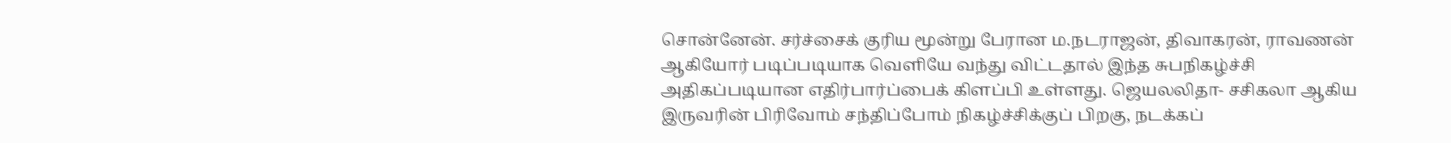சொன்னேன். சர்ச்சைக் குரிய மூன்று பேரான ம.நடராஜன், திவாகரன், ராவணன் ஆகியோர் படிப்படியாக வெளியே வந்து விட்டதால் இந்த சுபநிகழ்ச்சி அதிகப்படியான எதிர்பார்ப்பைக் கிளப்பி உள்ளது. ஜெயலலிதா- சசிகலா ஆகிய இருவரின் பிரிவோம் சந்திப்போம் நிகழ்ச்சிக்குப் பிறகு, நடக்கப்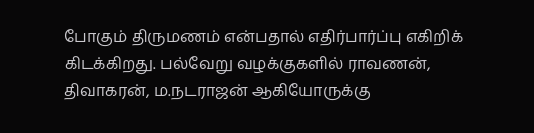போகும் திருமணம் என்பதால் எதிர்பார்ப்பு எகிறிக் கிடக்கிறது. பல்வேறு வழக்குகளில் ராவணன், திவாகரன், ம.நடராஜன் ஆகியோருக்கு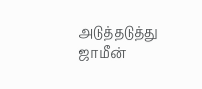அடுத்தடுத்து ஜாமீன்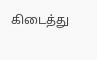கிடைத்து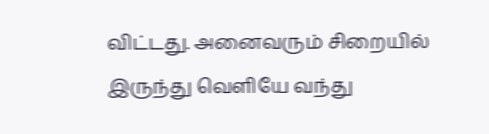விட்டது. அனைவரும் சிறையில் இருந்து வெளியே வந்து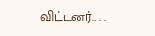விட்டனர்.. . .